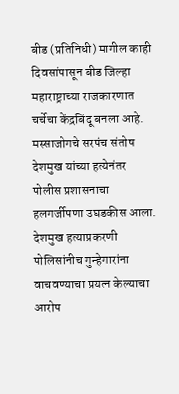बीड (प्रतिनिधी) मागील काही दिवसांपासून बीड जिल्हा महाराष्ट्राच्या राजकारणात चर्चेचा केंद्रबिंदू बनला आहे. मस्साजोगचे सरपंच संतोष देशमुख यांच्या हत्येनंतर पोलीस प्रशासनाचा हलगर्जीपणा उघडकीस आला.
देशमुख हत्याप्रकरणी पोलिसांनीच गुन्हेगारांना वाचवण्याचा प्रयत्न केल्याचा आरोप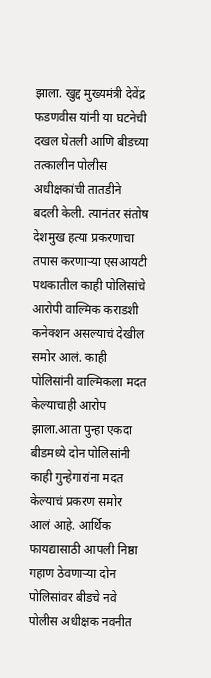झाला. खुद्द मुख्यमंत्री देवेंद्र फडणवीस यांनी या घटनेची दखल घेतली आणि बीडच्या तत्कालीन पोलीस अधीक्षकांची तातडीने बदली केली. त्यानंतर संतोष देशमुख हत्या प्रकरणाचा तपास करणाऱ्या एसआयटी पथकातील काही पोलिसांचे आरोपी वाल्मिक कराडशी कनेक्शन असल्याचं देखील समोर आलं. काही पोलिसांनी वाल्मिकला मदत केल्याचाही आरोप झाला.आता पुन्हा एकदा बीडमध्ये दोन पोलिसांनी काही गुन्हेगारांना मदत केल्याचं प्रकरण समोर आलं आहे. आर्थिक फायद्यासाठी आपली निष्ठा गहाण ठेवणाऱ्या दोन पोलिसांवर बीडचे नवे पोलीस अधीक्षक नवनीत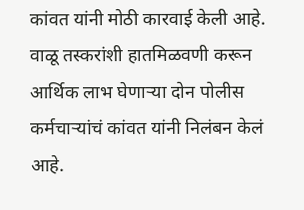कांवत यांनी मोठी कारवाई केली आहे.
वाळू तस्करांशी हातमिळवणी करून आर्थिक लाभ घेणाऱ्या दोन पोलीस कर्मचाऱ्यांचं कांवत यांनी निलंबन केलं आहे.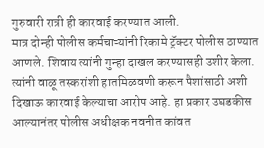गुरुवारी रात्री ही कारवाई करण्यात आली.
मात्र दोन्ही पोलीस कर्मचाऱ्यांनी रिकामे ट्रॅक्टर पोलीस ठाण्यात आणले. शिवाय त्यांनी गुन्हा दाखल करण्यासही उशीर केला. त्यांनी वाळू तस्करांशी हातमिळवणी करून पैशांसाठी अशी दिखाऊ कारवाई केल्याचा आरोप आहे. हा प्रकार उघडकीस आल्यानंतर पोलीस अधीक्षक नवनीत कांवत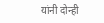यांनी दोन्ही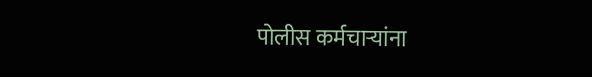पोलीस कर्मचाऱ्यांना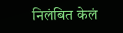निलंबित केलं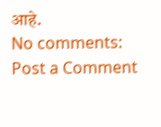आहे.
No comments:
Post a Comment